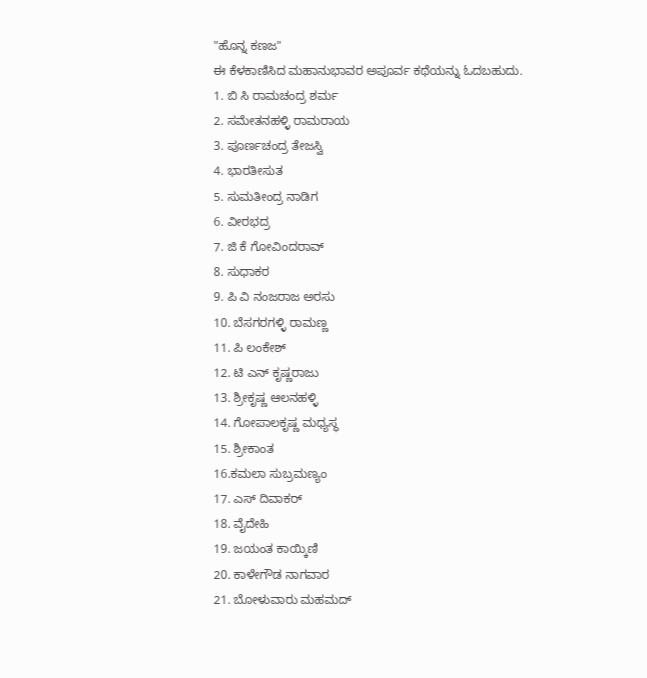"ಹೊನ್ನ ಕಣಜ"
ಈ ಕೆಳಕಾಣಿಸಿದ ಮಹಾನುಭಾವರ ಅಪೂರ್ವ ಕಥೆಯನ್ನು ಓದಬಹುದು.
1. ಬಿ ಸಿ ರಾಮಚಂದ್ರ ಶರ್ಮ
2. ಸಮೇತನಹಳ್ಳಿ ರಾಮರಾಯ
3. ಪೂರ್ಣಚಂದ್ರ ತೇಜಸ್ವಿ
4. ಭಾರತೀಸುತ
5. ಸುಮತೀಂದ್ರ ನಾಡಿಗ
6. ವೀರಭದ್ರ
7. ಜಿ ಕೆ ಗೋವಿಂದರಾವ್
8. ಸುಧಾಕರ
9. ಪಿ ವಿ ನಂಜರಾಜ ಅರಸು
10. ಬೆಸಗರಗಳ್ಳಿ ರಾಮಣ್ಣ
11. ಪಿ ಲಂಕೇಶ್
12. ಟಿ ಎನ್ ಕೃಷ್ಣರಾಜು
13. ಶ್ರೀಕೃಷ್ಣ ಆಲನಹಳ್ಳಿ
14. ಗೋಪಾಲಕೃಷ್ಣ ಮಧ್ಯಸ್ಥ
15. ಶ್ರೀಕಾಂತ
16.ಕಮಲಾ ಸುಬ್ರಮಣ್ಯಂ
17. ಎಸ್ ದಿವಾಕರ್
18. ವೈದೇಹಿ
19. ಜಯಂತ ಕಾಯ್ಕಿಣಿ
20. ಕಾಳೇಗೌಡ ನಾಗವಾರ
21. ಬೋಳುವಾರು ಮಹಮದ್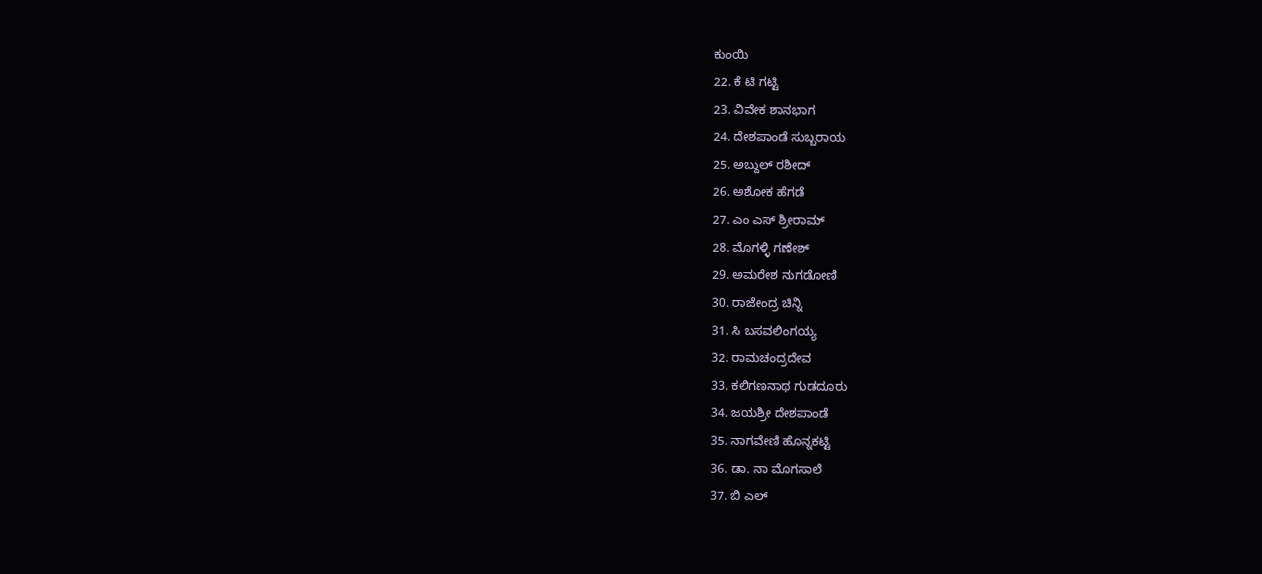ಕುಂಯಿ
22. ಕೆ ಟಿ ಗಟ್ಟಿ
23. ವಿವೇಕ ಶಾನಭಾಗ
24. ದೇಶಪಾಂಡೆ ಸುಬ್ಬರಾಯ
25. ಅಬ್ದುಲ್ ರಶೀದ್
26. ಅಶೋಕ ಹೆಗಡೆ
27. ಎಂ ಎಸ್ ಶ್ರೀರಾಮ್
28. ಮೊಗಳ್ಳಿ ಗಣೇಶ್
29. ಅಮರೇಶ ನುಗಡೋಣಿ
30. ರಾಜೇಂದ್ರ ಚಿನ್ನಿ
31. ಸಿ ಬಸವಲಿಂಗಯ್ಯ
32. ರಾಮಚಂದ್ರದೇವ
33. ಕಲಿಗಣನಾಥ ಗುಡದೂರು
34. ಜಯಶ್ರೀ ದೇಶಪಾಂಡೆ
35. ನಾಗವೇಣಿ ಹೊನ್ನಕಟ್ಟಿ
36. ಡಾ. ನಾ ಮೊಗಸಾಲೆ
37. ಬಿ ಎಲ್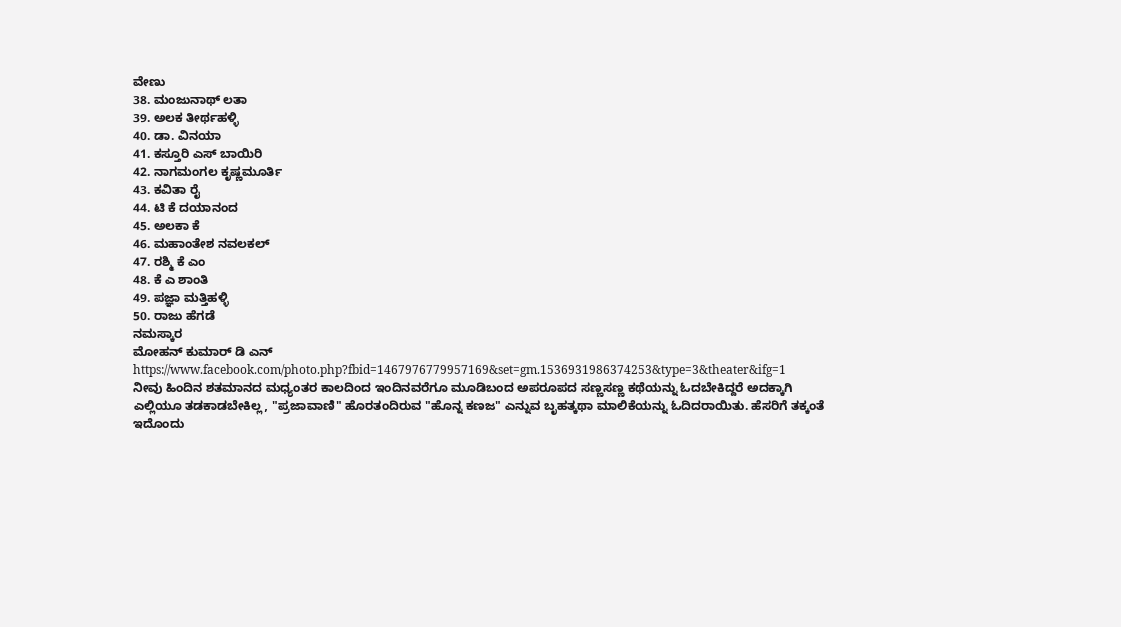ವೇಣು
38. ಮಂಜುನಾಥ್ ಲತಾ
39. ಅಲಕ ತೀರ್ಥಹಳ್ಳಿ
40. ಡಾ. ವಿನಯಾ
41. ಕಸ್ತೂರಿ ಎಸ್ ಬಾಯಿರಿ
42. ನಾಗಮಂಗಲ ಕೃಷ್ಣಮೂರ್ತಿ
43. ಕವಿತಾ ರೈ
44. ಟಿ ಕೆ ದಯಾನಂದ
45. ಅಲಕಾ ಕೆ
46. ಮಹಾಂತೇಶ ನವಲಕಲ್
47. ರಶ್ಮಿ ಕೆ ಎಂ
48. ಕೆ ಎ ಶಾಂತಿ
49. ಪಜ್ಞಾ ಮತ್ತಿಹಳ್ಳಿ
50. ರಾಜು ಹೆಗಡೆ
ನಮಸ್ಕಾರ
ಮೋಹನ್ ಕುಮಾರ್ ಡಿ ಎನ್
https://www.facebook.com/photo.php?fbid=1467976779957169&set=gm.1536931986374253&type=3&theater&ifg=1
ನೀವು ಹಿಂದಿನ ಶತಮಾನದ ಮಧ್ಯಂತರ ಕಾಲದಿಂದ ಇಂದಿನವರೆಗೂ ಮೂಡಿಬಂದ ಅಪರೂಪದ ಸಣ್ಣಸಣ್ಣ ಕಥೆಯನ್ನು ಓದಬೇಕಿದ್ದರೆ ಅದಕ್ಕಾಗಿ ಎಲ್ಲಿಯೂ ತಡಕಾಡಬೇಕಿಲ್ಲ, "ಪ್ರಜಾವಾಣಿ" ಹೊರತಂದಿರುವ "ಹೊನ್ನ ಕಣಜ" ಎನ್ನುವ ಬೃಹತ್ಕಥಾ ಮಾಲಿಕೆಯನ್ನು ಓದಿದರಾಯಿತು. ಹೆಸರಿಗೆ ತಕ್ಕಂತೆ ಇದೊಂದು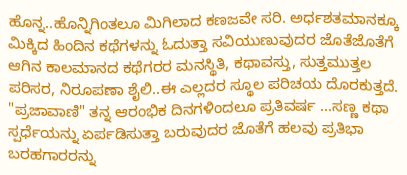ಹೊನ್ನ..ಹೊನ್ನಿಗಿಂತಲೂ ಮಿಗಿಲಾದ ಕಣಜವೇ ಸರಿ. ಅರ್ಧಶತಮಾನಕ್ಕೂ ಮಿಕ್ಕಿದ ಹಿಂದಿನ ಕಥೆಗಳನ್ನು ಓದುತ್ತಾ ಸವಿಯುಣುವುದರ ಜೊತೆಜೊತೆಗೆ ಆಗಿನ ಕಾಲಮಾನದ ಕಥೆಗರರ ಮನಸ್ಥಿತಿ, ಕಥಾವಸ್ತು, ಸುತ್ತಮುತ್ತಲ ಪರಿಸರ, ನಿರೂಪಣಾ ಶೈಲಿ..ಈ ಎಲ್ಲದರ ಸ್ಥೂಲ ಪರಿಚಯ ದೊರಕುತ್ತದೆ.
"ಪ್ರಜಾವಾಣಿ" ತನ್ನ ಆರಂಭಿಕ ದಿನಗಳಿಂದಲೂ ಪ್ರತಿವರ್ಷ ...ಸಣ್ಣ ಕಥಾ ಸ್ಪರ್ಧೆಯನ್ನು ಏರ್ಪಡಿಸುತ್ತಾ ಬರುವುದರ ಜೊತೆಗೆ ಹಲವು ಪ್ರತಿಭಾ ಬರಹಗಾರರನ್ನು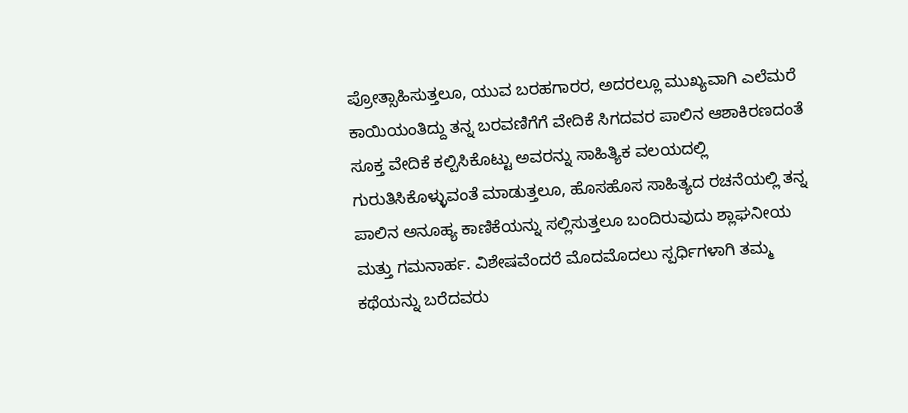ಪ್ರೋತ್ಸಾಹಿಸುತ್ತಲೂ, ಯುವ ಬರಹಗಾರರ, ಅದರಲ್ಲೂ ಮುಖ್ಯವಾಗಿ ಎಲೆಮರೆ ಕಾಯಿಯಂತಿದ್ದು ತನ್ನ ಬರವಣಿಗೆಗೆ ವೇದಿಕೆ ಸಿಗದವರ ಪಾಲಿನ ಆಶಾಕಿರಣದಂತೆ ಸೂಕ್ತ ವೇದಿಕೆ ಕಲ್ಪಿಸಿಕೊಟ್ಟು ಅವರನ್ನು ಸಾಹಿತ್ಯಿಕ ವಲಯದಲ್ಲಿ ಗುರುತಿಸಿಕೊಳ್ಳುವಂತೆ ಮಾಡುತ್ತಲೂ, ಹೊಸಹೊಸ ಸಾಹಿತ್ಯದ ರಚನೆಯಲ್ಲಿ ತನ್ನ ಪಾಲಿನ ಅನೂಹ್ಯ ಕಾಣಿಕೆಯನ್ನು ಸಲ್ಲಿಸುತ್ತಲೂ ಬಂದಿರುವುದು ಶ್ಲಾಘನೀಯ ಮತ್ತು ಗಮನಾರ್ಹ. ವಿಶೇಷವೆಂದರೆ ಮೊದಮೊದಲು ಸ್ಪರ್ಧಿಗಳಾಗಿ ತಮ್ಮ ಕಥೆಯನ್ನು ಬರೆದವರು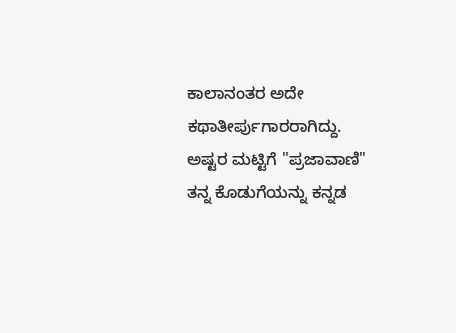ಕಾಲಾನಂತರ ಅದೇ ಕಥಾತೀರ್ಪುಗಾರರಾಗಿದ್ದು. ಅಷ್ಟರ ಮಟ್ಟಿಗೆ "ಪ್ರಜಾವಾಣಿ" ತನ್ನ ಕೊಡುಗೆಯನ್ನು ಕನ್ನಡ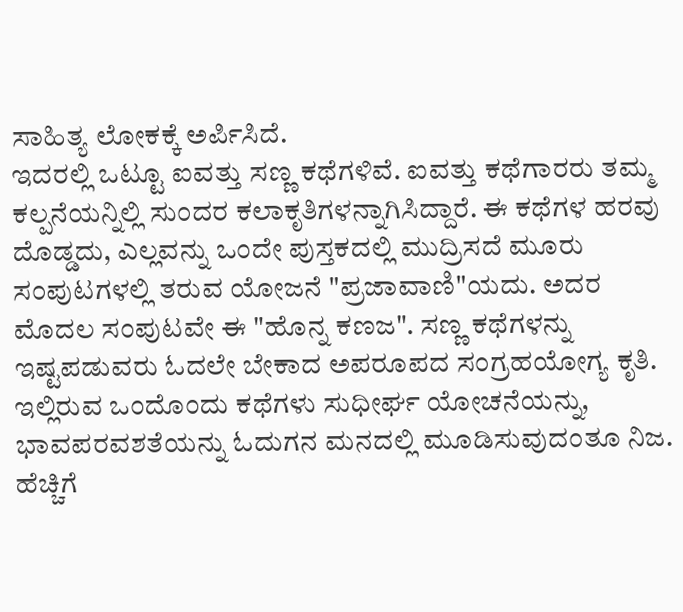ಸಾಹಿತ್ಯ ಲೋಕಕ್ಕೆ ಅರ್ಪಿಸಿದೆ.
ಇದರಲ್ಲಿ ಒಟ್ಟೂ ಐವತ್ತು ಸಣ್ಣ ಕಥೆಗಳಿವೆ. ಐವತ್ತು ಕಥೆಗಾರರು ತಮ್ಮ ಕಲ್ಪನೆಯನ್ನಿಲ್ಲಿ ಸುಂದರ ಕಲಾಕೃತಿಗಳನ್ನಾಗಿಸಿದ್ದಾರೆ. ಈ ಕಥೆಗಳ ಹರವು ದೊಡ್ಡದು, ಎಲ್ಲವನ್ನು ಒಂದೇ ಪುಸ್ತಕದಲ್ಲಿ ಮುದ್ರಿಸದೆ ಮೂರು ಸಂಪುಟಗಳಲ್ಲಿ ತರುವ ಯೋಜನೆ "ಪ್ರಜಾವಾಣಿ"ಯದು. ಅದರ ಮೊದಲ ಸಂಪುಟವೇ ಈ "ಹೊನ್ನ ಕಣಜ". ಸಣ್ಣ ಕಥೆಗಳನ್ನು ಇಷ್ಟಪಡುವರು ಓದಲೇ ಬೇಕಾದ ಅಪರೂಪದ ಸಂಗ್ರಹಯೋಗ್ಯ ಕೃತಿ. ಇಲ್ಲಿರುವ ಒಂದೊಂದು ಕಥೆಗಳು ಸುಧೀರ್ಘ ಯೋಚನೆಯನ್ನು, ಭಾವಪರವಶತೆಯನ್ನು ಓದುಗನ ಮನದಲ್ಲಿ ಮೂಡಿಸುವುದಂತೂ ನಿಜ. ಹೆಚ್ಚಿಗೆ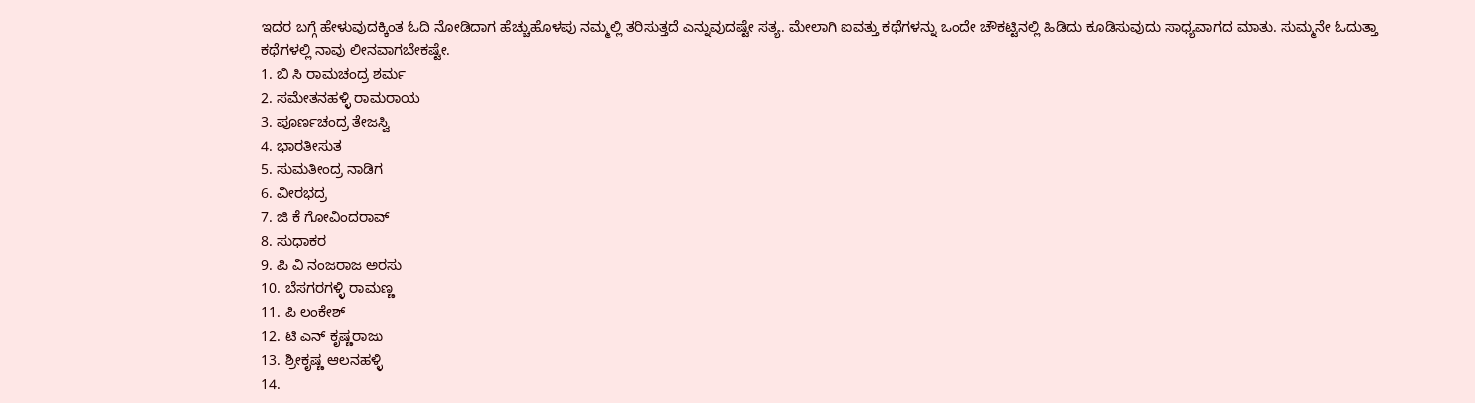ಇದರ ಬಗ್ಗೆ ಹೇಳುವುದಕ್ಕಿಂತ ಓದಿ ನೋಡಿದಾಗ ಹೆಚ್ಚುಹೊಳಪು ನಮ್ಮಲ್ಲಿ ತರಿಸುತ್ತದೆ ಎನ್ನುವುದಷ್ಟೇ ಸತ್ಯ. ಮೇಲಾಗಿ ಐವತ್ತು ಕಥೆಗಳನ್ನು ಒಂದೇ ಚೌಕಟ್ಟಿನಲ್ಲಿ ಹಿಡಿದು ಕೂಡಿಸುವುದು ಸಾಧ್ಯವಾಗದ ಮಾತು. ಸುಮ್ಮನೇ ಓದುತ್ತಾ ಕಥೆಗಳಲ್ಲಿ ನಾವು ಲೀನವಾಗಬೇಕಷ್ಟೇ.
1. ಬಿ ಸಿ ರಾಮಚಂದ್ರ ಶರ್ಮ
2. ಸಮೇತನಹಳ್ಳಿ ರಾಮರಾಯ
3. ಪೂರ್ಣಚಂದ್ರ ತೇಜಸ್ವಿ
4. ಭಾರತೀಸುತ
5. ಸುಮತೀಂದ್ರ ನಾಡಿಗ
6. ವೀರಭದ್ರ
7. ಜಿ ಕೆ ಗೋವಿಂದರಾವ್
8. ಸುಧಾಕರ
9. ಪಿ ವಿ ನಂಜರಾಜ ಅರಸು
10. ಬೆಸಗರಗಳ್ಳಿ ರಾಮಣ್ಣ
11. ಪಿ ಲಂಕೇಶ್
12. ಟಿ ಎನ್ ಕೃಷ್ಣರಾಜು
13. ಶ್ರೀಕೃಷ್ಣ ಆಲನಹಳ್ಳಿ
14.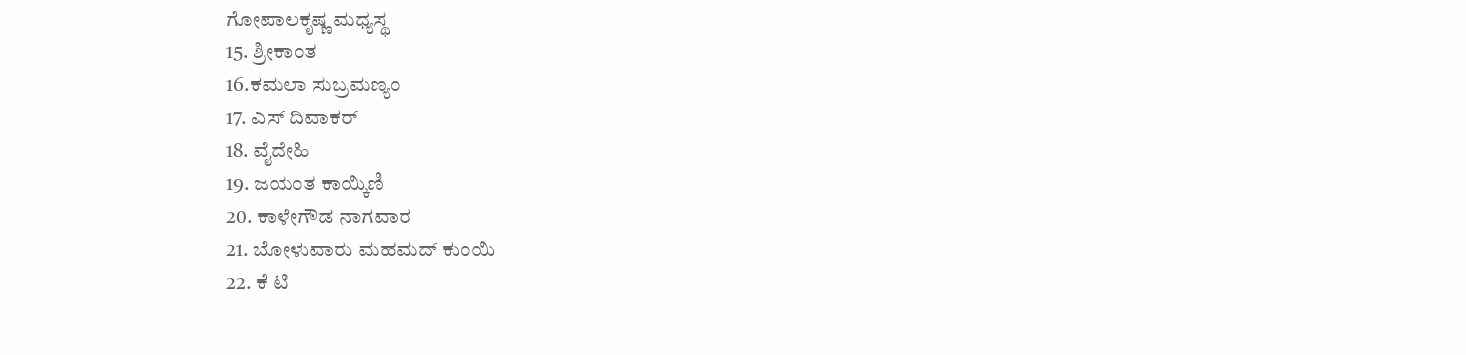ಗೋಪಾಲಕೃಷ್ಣ ಮಧ್ಯಸ್ಥ
15. ಶ್ರೀಕಾಂತ
16.ಕಮಲಾ ಸುಬ್ರಮಣ್ಯಂ
17. ಎಸ್ ದಿವಾಕರ್
18. ವೈದೇಹಿ
19. ಜಯಂತ ಕಾಯ್ಕಿಣಿ
20. ಕಾಳೇಗೌಡ ನಾಗವಾರ
21. ಬೋಳುವಾರು ಮಹಮದ್ ಕುಂಯಿ
22. ಕೆ ಟಿ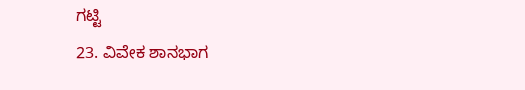ಗಟ್ಟಿ
23. ವಿವೇಕ ಶಾನಭಾಗ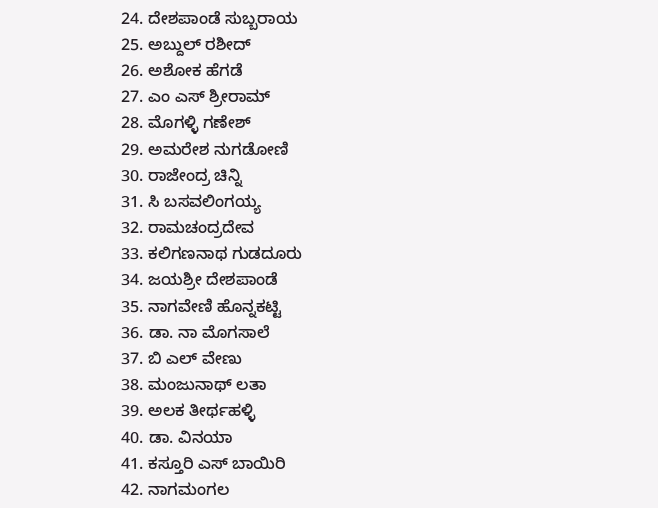24. ದೇಶಪಾಂಡೆ ಸುಬ್ಬರಾಯ
25. ಅಬ್ದುಲ್ ರಶೀದ್
26. ಅಶೋಕ ಹೆಗಡೆ
27. ಎಂ ಎಸ್ ಶ್ರೀರಾಮ್
28. ಮೊಗಳ್ಳಿ ಗಣೇಶ್
29. ಅಮರೇಶ ನುಗಡೋಣಿ
30. ರಾಜೇಂದ್ರ ಚಿನ್ನಿ
31. ಸಿ ಬಸವಲಿಂಗಯ್ಯ
32. ರಾಮಚಂದ್ರದೇವ
33. ಕಲಿಗಣನಾಥ ಗುಡದೂರು
34. ಜಯಶ್ರೀ ದೇಶಪಾಂಡೆ
35. ನಾಗವೇಣಿ ಹೊನ್ನಕಟ್ಟಿ
36. ಡಾ. ನಾ ಮೊಗಸಾಲೆ
37. ಬಿ ಎಲ್ ವೇಣು
38. ಮಂಜುನಾಥ್ ಲತಾ
39. ಅಲಕ ತೀರ್ಥಹಳ್ಳಿ
40. ಡಾ. ವಿನಯಾ
41. ಕಸ್ತೂರಿ ಎಸ್ ಬಾಯಿರಿ
42. ನಾಗಮಂಗಲ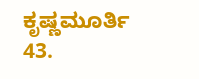ಕೃಷ್ಣಮೂರ್ತಿ
43.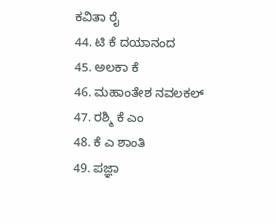ಕವಿತಾ ರೈ
44. ಟಿ ಕೆ ದಯಾನಂದ
45. ಅಲಕಾ ಕೆ
46. ಮಹಾಂತೇಶ ನವಲಕಲ್
47. ರಶ್ಮಿ ಕೆ ಎಂ
48. ಕೆ ಎ ಶಾಂತಿ
49. ಪಜ್ಞಾ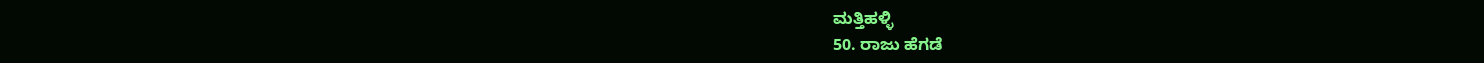ಮತ್ತಿಹಳ್ಳಿ
50. ರಾಜು ಹೆಗಡೆ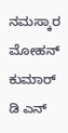ನಮಸ್ಕಾರ
ಮೋಹನ್ ಕುಮಾರ್ ಡಿ ಎನ್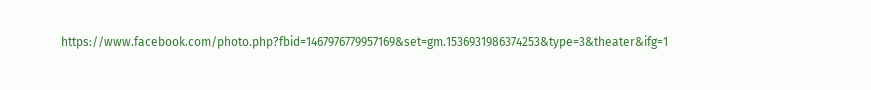https://www.facebook.com/photo.php?fbid=1467976779957169&set=gm.1536931986374253&type=3&theater&ifg=1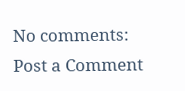No comments:
Post a Comment